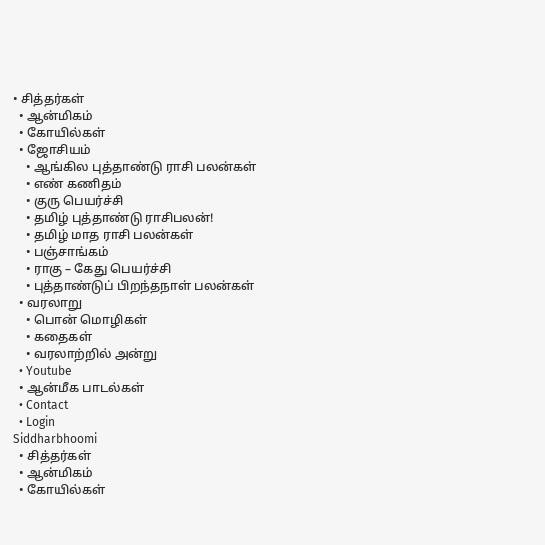• சித்தர்கள்
  • ஆன்மிகம்
  • கோயில்கள்
  • ஜோசியம்
    • ஆங்கில புத்தாண்டு ராசி பலன்கள்
    • எண் கணிதம்
    • குரு பெயர்ச்சி
    • தமிழ் புத்தாண்டு ராசிபலன்!
    • தமிழ் மாத ராசி பலன்கள்
    • பஞ்சாங்கம்
    • ராகு – கேது பெயர்ச்சி
    • புத்தாண்டுப் பிறந்தநாள் பலன்கள்
  • வரலாறு
    • பொன் மொழிகள்
    • கதைகள்
    • வரலாற்றில் அன்று
  • Youtube
  • ஆன்மீக பாடல்கள்
  • Contact
  • Login
Siddharbhoomi
  • சித்தர்கள்
  • ஆன்மிகம்
  • கோயில்கள்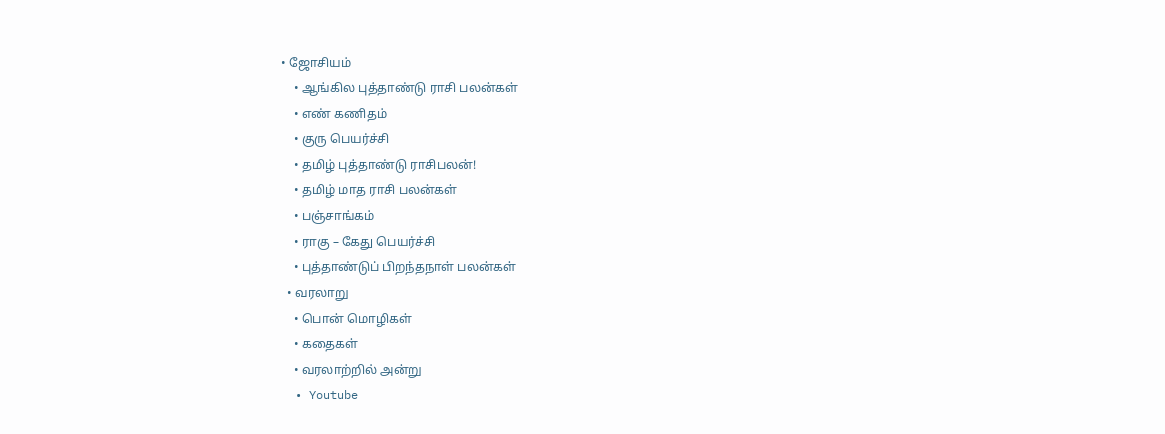• ஜோசியம்
    • ஆங்கில புத்தாண்டு ராசி பலன்கள்
    • எண் கணிதம்
    • குரு பெயர்ச்சி
    • தமிழ் புத்தாண்டு ராசிபலன்!
    • தமிழ் மாத ராசி பலன்கள்
    • பஞ்சாங்கம்
    • ராகு – கேது பெயர்ச்சி
    • புத்தாண்டுப் பிறந்தநாள் பலன்கள்
  • வரலாறு
    • பொன் மொழிகள்
    • கதைகள்
    • வரலாற்றில் அன்று
  • Youtube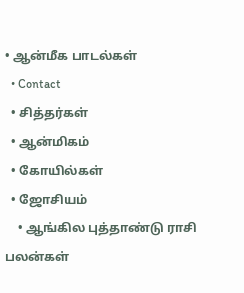• ஆன்மீக பாடல்கள்
  • Contact
  • சித்தர்கள்
  • ஆன்மிகம்
  • கோயில்கள்
  • ஜோசியம்
    • ஆங்கில புத்தாண்டு ராசி பலன்கள்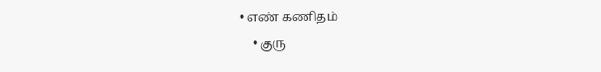• எண் கணிதம்
    • குரு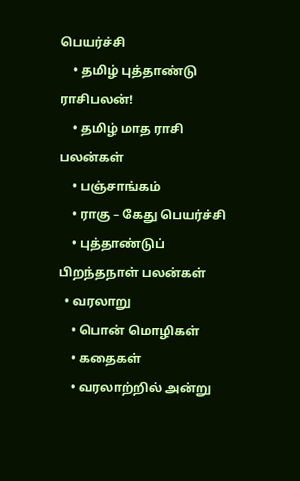பெயர்ச்சி
    • தமிழ் புத்தாண்டு ராசிபலன்!
    • தமிழ் மாத ராசி பலன்கள்
    • பஞ்சாங்கம்
    • ராகு – கேது பெயர்ச்சி
    • புத்தாண்டுப் பிறந்தநாள் பலன்கள்
  • வரலாறு
    • பொன் மொழிகள்
    • கதைகள்
    • வரலாற்றில் அன்று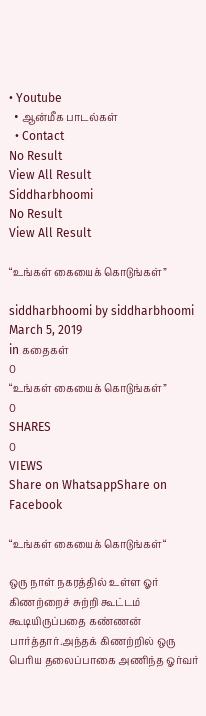• Youtube
  • ஆன்மீக பாடல்கள்
  • Contact
No Result
View All Result
Siddharbhoomi
No Result
View All Result

“உங்கள் கையைக் கொடுங்கள்”

siddharbhoomi by siddharbhoomi
March 5, 2019
in கதைகள்
0
“உங்கள் கையைக் கொடுங்கள்”
0
SHARES
0
VIEWS
Share on WhatsappShare on Facebook

“உங்கள் கையைக் கொடுங்கள்“

ஒரு நாள் நகரத்தில் உள்ள ஓர் கிணற்றைச் சுற்றி கூட்டம் கூடியிருப்பதை கண்ணன் பார்த்தார்.அந்தக் கிணற்றில் ஒரு பெரிய தலைப்பாகை அணிந்த ஓர்வர்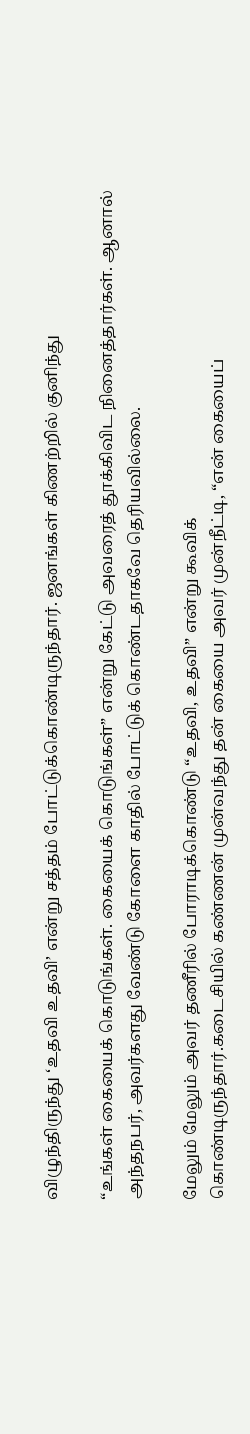விழுந்திருந்து ‘உதவி உதவி’ என்று சத்தம் போட்டுக்கொண்டிருந்தார். ஜனங்கள் கிணற்றில் குனிந்து

“உங்கள் கையைக் கொடுங்கள். கையைக் கொடுங்கள்” என்று கேட்டு அவரைத் தூக்கிவிட நினைத்தார்கள். ஆனால் அந்தநபர், அவர்களது வேண்டு கோளை காதில் போட்டுக் கொண்டதாகவே தெரியவில்லை.

மேலும் மேலும் அவர் தணீரில் போராடிக்கொண்டு “உதவி, உதவி” என்று கூவிக்
கொண்டிருந்தார்.கடைசியில் கண்ணன் முன்வந்து தன் கையை அவர் முன்நீட்டி, “என் கையைப்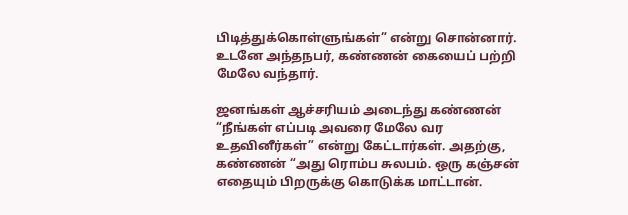பிடித்துக்கொள்ளுங்கள்” என்று சொன்னார். உடனே அந்தநபர், கண்ணன் கையைப் பற்றி மேலே வந்தார்.

ஜனங்கள் ஆச்சரியம் அடைந்து கண்ணன் “நீங்கள் எப்படி அவரை மேலே வர உதவினீர்கள்” என்று கேட்டார்கள். அதற்கு, கண்ணன் “அது ரொம்ப சுலபம். ஒரு கஞ்சன் எதையும் பிறருக்கு கொடுக்க மாட்டான்.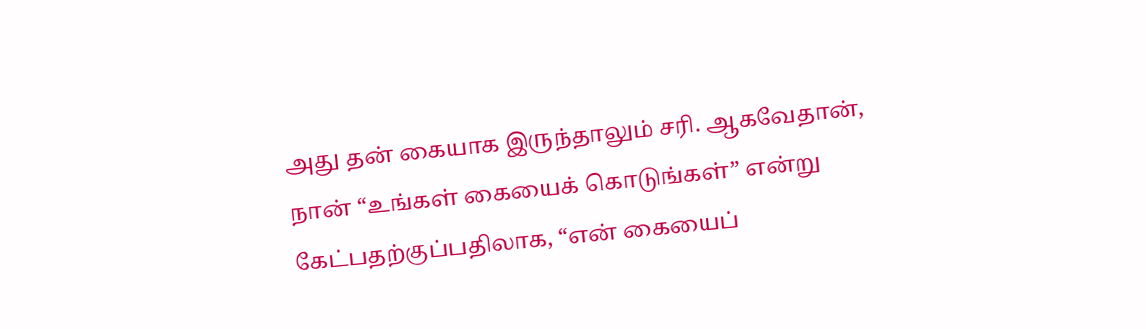அது தன் கையாக இருந்தாலும் சரி. ஆகவேதான், நான் “உங்கள் கையைக் கொடுங்கள்” என்று கேட்பதற்குப்பதிலாக, “என் கையைப்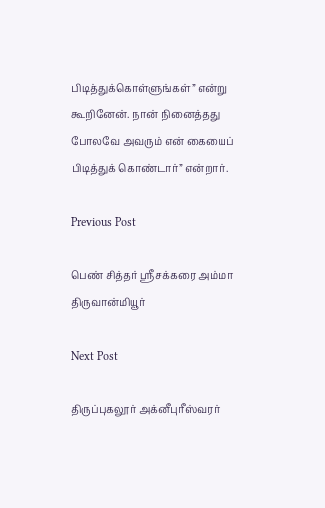பிடித்துக்கொள்ளுங்கள்” என்று கூறினேன். நான் நினைத்தது போலவே அவரும் என் கையைப் பிடித்துக் கொண்டார்” என்றார்.

Previous Post

பெண் சித்தர் ஸ்ரீசக்கரை அம்மா திருவான்மியூர்

Next Post

திருப்புகலூர் அக்னீபுரீஸ்வரர்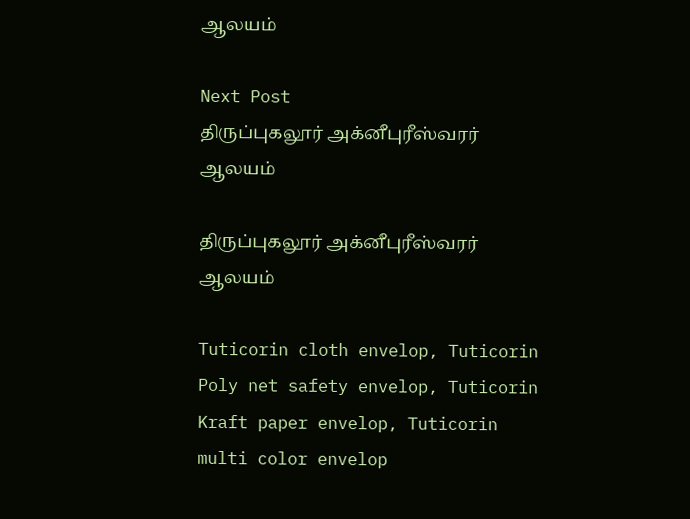ஆலயம்

Next Post
திருப்புகலூர் அக்னீபுரீஸ்வரர் ஆலயம்

திருப்புகலூர் அக்னீபுரீஸ்வரர் ஆலயம்

Tuticorin cloth envelop, Tuticorin Poly net safety envelop, Tuticorin Kraft paper envelop, Tuticorin multi color envelop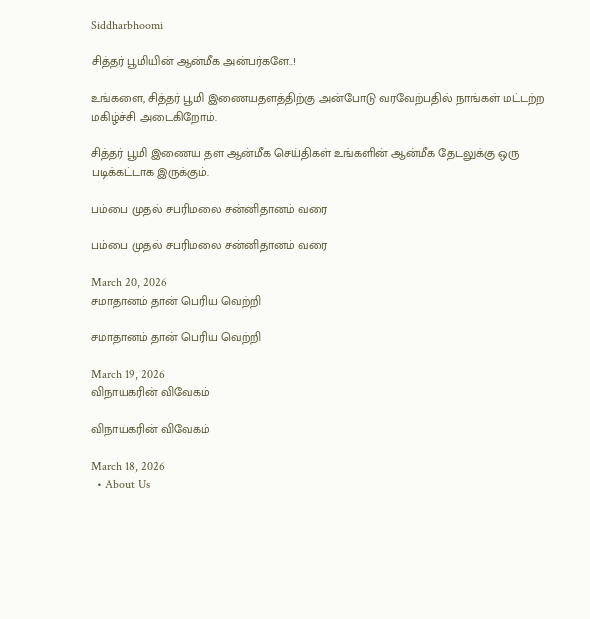Siddharbhoomi

சித்தர் பூமியின் ஆன்மீக அன்பர்களே..!

உங்களை, சித்தர் பூமி இணையதளத்திற்கு அன்போடு வரவேற்பதில் நாங்கள் மட்டற்ற மகிழ்ச்சி அடைகிறோம்.

சித்தர் பூமி இணைய தள ஆன்மீக செய்திகள் உங்களின் ஆன்மீக தேடலுக்கு ஒரு படிக்கட்டாக இருக்கும்.

பம்பை முதல் சபரிமலை சன்னிதானம் வரை

பம்பை முதல் சபரிமலை சன்னிதானம் வரை

March 20, 2026
சமாதானம் தான் பெரிய வெற்றி

சமாதானம் தான் பெரிய வெற்றி

March 19, 2026
விநாயகரின் விவேகம்

விநாயகரின் விவேகம்

March 18, 2026
  • About Us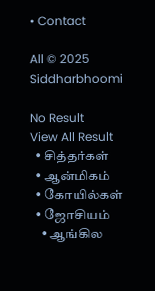• Contact

All © 2025 Siddharbhoomi

No Result
View All Result
  • சித்தர்கள்
  • ஆன்மிகம்
  • கோயில்கள்
  • ஜோசியம்
    • ஆங்கில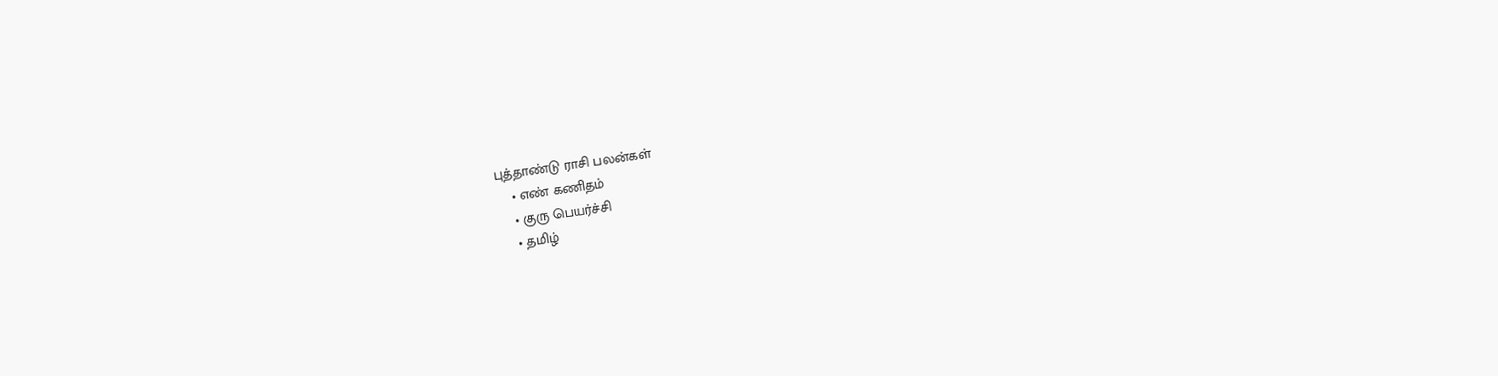புத்தாண்டு ராசி பலன்கள்
    • எண் கணிதம்
    • குரு பெயர்ச்சி
    • தமிழ்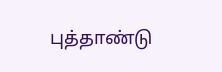புத்தாண்டு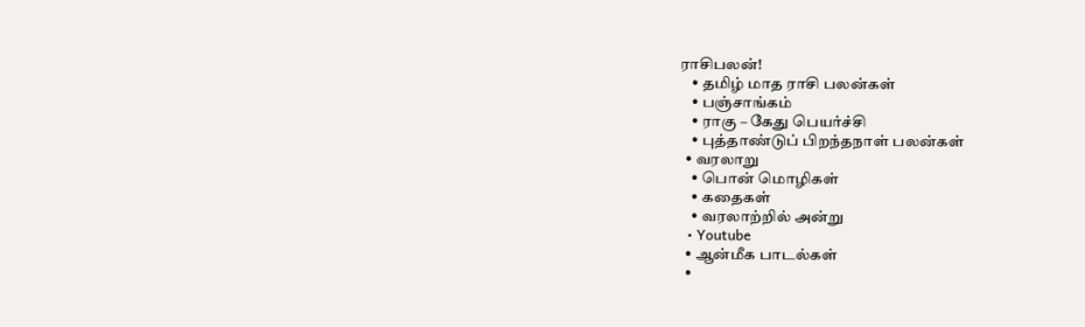ராசிபலன்!
    • தமிழ் மாத ராசி பலன்கள்
    • பஞ்சாங்கம்
    • ராகு – கேது பெயர்ச்சி
    • புத்தாண்டுப் பிறந்தநாள் பலன்கள்
  • வரலாறு
    • பொன் மொழிகள்
    • கதைகள்
    • வரலாற்றில் அன்று
  • Youtube
  • ஆன்மீக பாடல்கள்
  •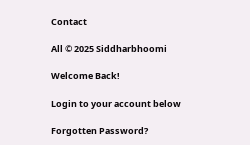Contact

All © 2025 Siddharbhoomi

Welcome Back!

Login to your account below

Forgotten Password?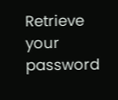Retrieve your password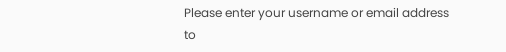Please enter your username or email address to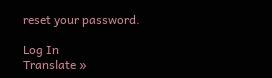reset your password.

Log In
Translate »